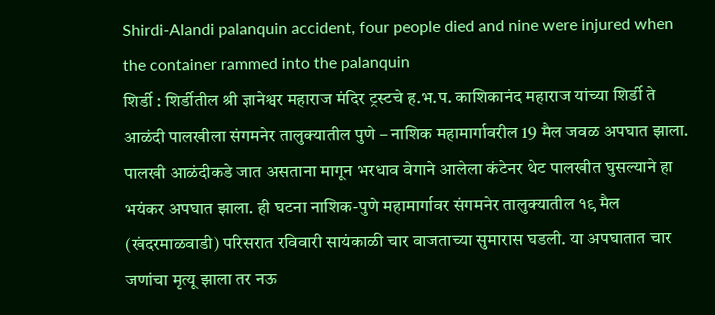Shirdi-Alandi palanquin accident, four people died and nine were injured when the container rammed into the palanquin
शिर्डी : शिर्डीतील श्री ज्ञानेश्वर महाराज मंदिर ट्रस्टचे ह.भ.प. काशिकानंद महाराज यांच्या शिर्डी ते आळंदी पालखीला संगमनेर तालुक्यातील पुणे – नाशिक महामार्गावरील 19 मैल जवळ अपघात झाला. पालखी आळंदीकडे जात असताना मागून भरधाव वेगाने आलेला कंटेनर थेट पालखीत घुसल्याने हा भयंकर अपघात झाला. ही घटना नाशिक-पुणे महामार्गावर संगमनेर तालुक्यातील १९ मैल (खंदरमाळवाडी) परिसरात रविवारी सायंकाळी चार वाजताच्या सुमारास घडली. या अपघातात चार जणांचा मृत्यू झाला तर नऊ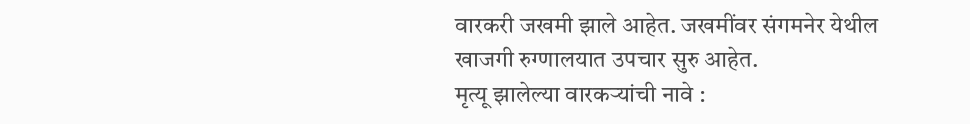वारकरी जखमी झाले आहेत. जखमींवर संगमनेर येथील खाजगी रुग्णालयात उपचार सुरु आहेत.
मृत्यू झालेल्या वारकऱ्यांची नावे :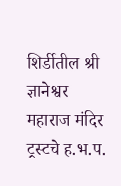शिर्डीतील श्री ज्ञानेश्वर महाराज मंदिर ट्रस्टचे ह.भ.प.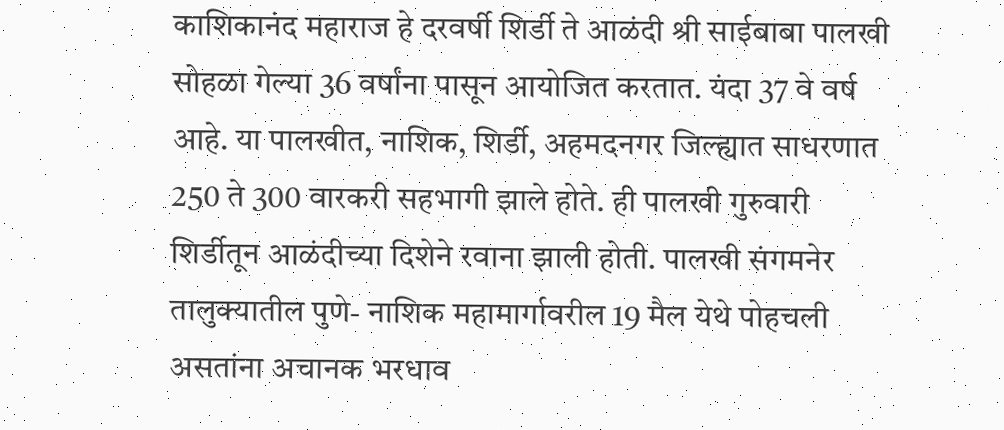काशिकानंद महाराज हे दरवर्षी शिर्डी ते आळंदी श्री साईबाबा पालखी सोहळा गेल्या 36 वर्षांना पासून आयोजित करतात. यंदा 37 वे वर्ष आहे. या पालखीत, नाशिक, शिर्डी, अहमदनगर जिल्ह्यात साधरणात 250 ते 300 वारकरी सहभागी झाले होते. ही पालखी गुरुवारी शिर्डीतून आळंदीच्या दिशेने रवाना झाली होती. पालखी संगमनेर तालुक्यातील पुणे- नाशिक महामार्गावरील 19 मैल येथे पोहचली असतांना अचानक भरधाव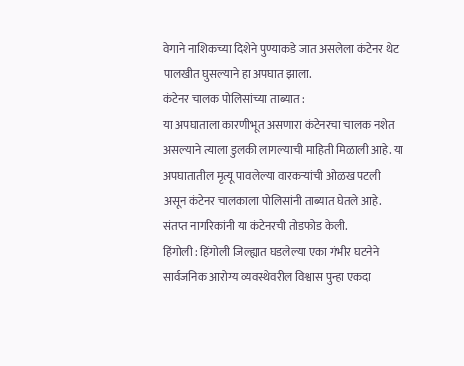वेगाने नाशिकच्या दिशेने पुण्याकडे जात असलेला कंटेनर थेट पालखीत घुसल्याने हा अपघात झाला.
कंटेनर चालक पोलिसांच्या ताब्यात :
या अपघाताला कारणीभूत असणारा कंटेनरचा चालक नशेत असल्याने त्याला डुलकी लागल्याची माहिती मिळाली आहे. या अपघातातील मृत्यू पावलेल्या वारकऱ्यांची ओळख पटली असून कंटेनर चालकाला पोलिसांनी ताब्यात घेतले आहे. संतप्त नागरिकांनी या कंटेनरची तोडफोड केली.
हिंगोली : हिंगोली जिल्ह्यात घडलेल्या एका गंभीर घटनेने सार्वजनिक आरोग्य व्यवस्थेवरील विश्वास पुन्हा एकदा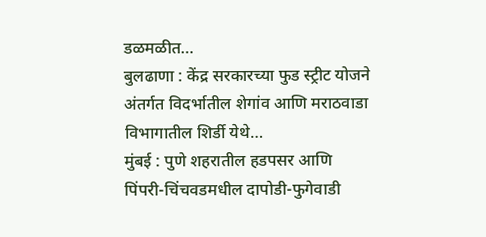डळमळीत…
बुलढाणा : केंद्र सरकारच्या फुड स्ट्रीट योजने अंतर्गत विदर्भातील शेगांव आणि मराठवाडा विभागातील शिर्डी येथे…
मुंबई : पुणे शहरातील हडपसर आणि पिंपरी-चिंचवडमधील दापोडी-फुगेवाडी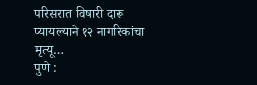परिसरात विषारी दारू प्यायल्याने १२ नागरिकांचा मृत्यू…
पुणे :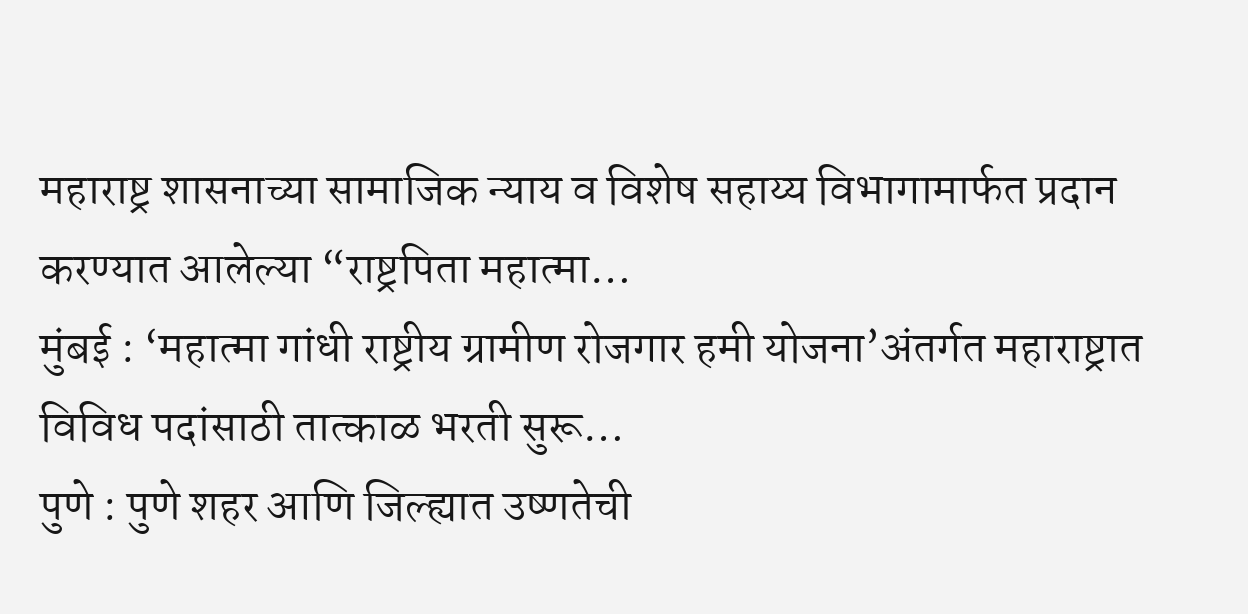महाराष्ट्र शासनाच्या सामाजिक न्याय व विशेष सहाय्य विभागामार्फत प्रदान करण्यात आलेल्या “राष्ट्रपिता महात्मा…
मुंबई : ‘महात्मा गांधी राष्ट्रीय ग्रामीण रोजगार हमी योजना’अंतर्गत महाराष्ट्रात विविध पदांसाठी तात्काळ भरती सुरू…
पुणे : पुणे शहर आणि जिल्ह्यात उष्णतेची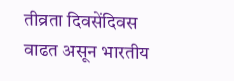तीव्रता दिवसेंदिवस वाढत असून भारतीय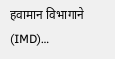हवामान विभागाने (IMD)…